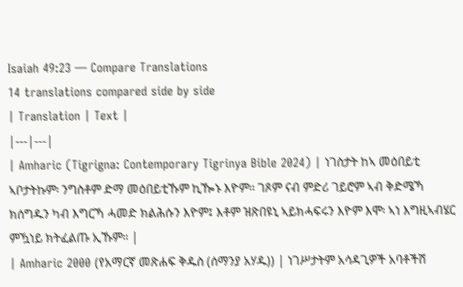Isaiah 49:23 — Compare Translations
14 translations compared side by side
| Translation | Text |
|---|---|
| Amharic (Tigrigna: Contemporary Tigrinya Bible 2024) | ነገስታት ከኣ መዕበይቲ ኣቦታትኩም፡ ንግስቶም ድማ መዕበይቲኹም ኪዀኑ እዮም። ገጾም ናብ ምድሪ ገይሮም ኣብ ቅድሜኻ ክሰግዱን ካብ እግርኻ ሓመድ ክልሕሱን እዮም፤ እቶም ዝጽበዩኒ ኣይክሓፍሩን እዮም እሞ፡ ኣነ እግዚኣብሄር ምዃነይ ክትፈልጡ ኢኹም። |
| Amharic 2000 (የአማርኛ መጽሐፍ ቅዱስ (ሰማንያ አሃዱ)) | ነገሥታትም አሳዳጊዎች አባቶችሽ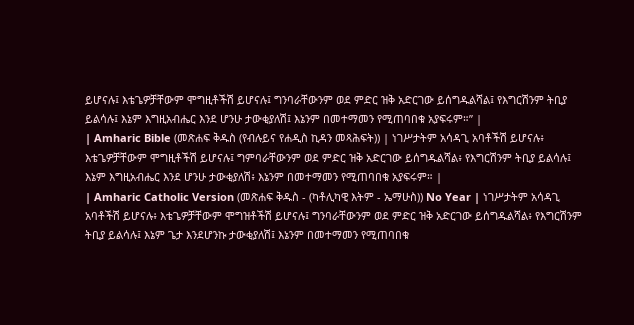ይሆናሉ፤ እቴጌዎቻቸውም ሞግዚቶችሽ ይሆናሉ፤ ግንባራቸውንም ወደ ምድር ዝቅ አድርገው ይሰግዱልሻል፤ የእግርሽንም ትቢያ ይልሳሉ፤ እኔም እግዚአብሔር እንደ ሆንሁ ታውቂያለሽ፤ እኔንም በመተማመን የሚጠባበቁ አያፍሩም።” |
| Amharic Bible (መጽሐፍ ቅዱስ (የብሉይና የሐዲስ ኪዳን መጻሕፍት)) | ነገሥታትም አሳዳጊ አባቶችሽ ይሆናሉ፥ እቴጌዎቻቸውም ሞግዚቶችሽ ይሆናሉ፤ ግምባራቸውንም ወደ ምድር ዝቅ አድርገው ይሰግዱልሻል፥ የእግርሽንም ትቢያ ይልሳሉ፤ እኔም እግዚአብሔር እንደ ሆንሁ ታውቂያለሽ፥ እኔንም በመተማመን የሚጠባበቁ አያፍሩም። |
| Amharic Catholic Version (መጽሐፍ ቅዱስ - (ካቶሊካዊ እትም - ኤማሁስ)) No Year | ነገሥታትም አሳዳጊ አባቶችሽ ይሆናሉ፥ እቴጌዎቻቸውም ሞግዝቶችሽ ይሆናሉ፤ ግንባራቸውንም ወደ ምድር ዝቅ አድርገው ይሰግዱልሻል፥ የእግርሽንም ትቢያ ይልሳሉ፤ እኔም ጌታ እንደሆንኩ ታውቂያለሽ፤ እኔንም በመተማመን የሚጠባበቁ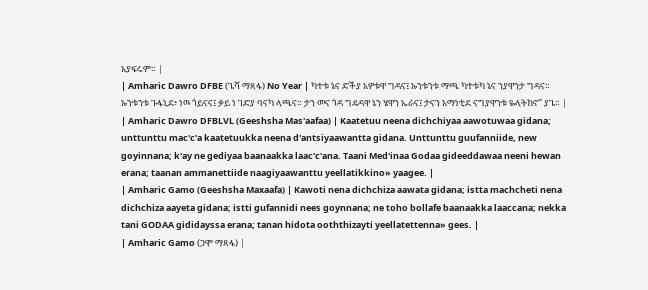አያፍሩም። |
| Amharic Dawro DFBE (ጌሻ ማጻፋ) No Year | ካተቱ ኔና ድችያ አዎቱዋ ግዳና፤ ኡንቱንቱ ማጫ ካተቱካ ኔና ንያዋንታ ግዳና። ኡንቱንቱ ጉፋኒደ፥ ነዉ ጎይናና፤ ቃይ ነ ገድያ ባናካ ላጫና። ታን መና ጎዳ ግዴዳዋ ኔን ሄዋን ኤራና፤ ታናን አማነቲደ ናግያዋንቱ ዬላትክኖ” ያጌ። |
| Amharic Dawro DFBLVL (Geeshsha Mas'aafaa) | Kaatetuu neena dichchiyaa aawotuwaa gidana; unttunttu mac'c'a kaatetuukka neena d'antsiyaawantta gidana. Unttunttu guufanniide, new goyinnana; k'ay ne gediyaa baanaakka laac'c'ana. Taani Med'inaa Godaa gideeddawaa neeni hewan erana; taanan ammanettiide naagiyaawanttu yeellatikkino» yaagee. |
| Amharic Gamo (Geeshsha Maxaafa) | Kawoti nena dichchiza aawata gidana; istta machcheti nena dichchiza aayeta gidana; istti gufannidi nees goynnana; ne toho bollafe baanaakka laaccana; nekka tani GODAA gididayssa erana; tanan hidota ooththizayti yeellatettenna» gees. |
| Amharic Gamo (ጋሞ ማጻፋ) |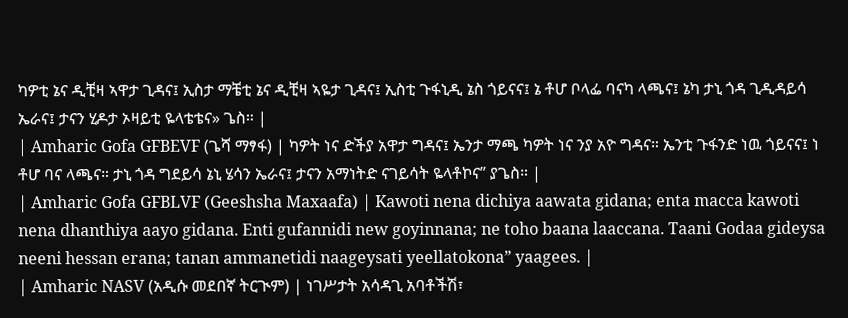ካዎቲ ኔና ዲቺዛ ኣዋታ ጊዳና፤ ኢስታ ማቼቲ ኔና ዲቺዛ ኣዬታ ጊዳና፤ ኢስቲ ጉፋኒዲ ኔስ ጎይናና፤ ኔ ቶሆ ቦላፌ ባናካ ላጫና፤ ኔካ ታኒ ጎዳ ጊዲዳይሳ ኤራና፤ ታናን ሂዶታ ኦዛይቲ ዬላቴቴና» ጌስ። |
| Amharic Gofa GFBEVF (ጌሻ ማፃፋ) | ካዎት ነና ድችያ አዋታ ግዳና፤ ኤንታ ማጫ ካዎት ነና ንያ አዮ ግዳና። ኤንቲ ጉፋንድ ነዉ ጎይናና፤ ነ ቶሆ ባና ላጫና። ታኒ ጎዳ ግደይሳ ኔኒ ሄሳን ኤራና፤ ታናን አማነትድ ናገይሳት ዬላቶኮና” ያጌስ። |
| Amharic Gofa GFBLVF (Geeshsha Maxaafa) | Kawoti nena dichiya aawata gidana; enta macca kawoti nena dhanthiya aayo gidana. Enti gufannidi new goyinnana; ne toho baana laaccana. Taani Godaa gideysa neeni hessan erana; tanan ammanetidi naageysati yeellatokona” yaagees. |
| Amharic NASV (አዲሱ መደበኛ ትርጒም) | ነገሥታት አሳዳጊ አባቶችሽ፣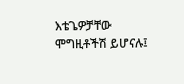እቴጌዎቻቸው ሞግዚቶችሽ ይሆናሉ፤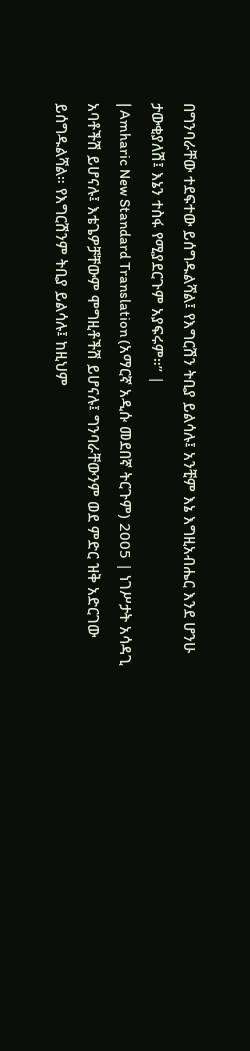በግንባራቸው ተደፍተው ይሰግዱልሻል፤ የእግርሽን ትቢያ ይልሳሉ፤ አንቺም እኔ እግዚአብሔር እንደ ሆንሁ ታውቂያለሽ፤ እኔን ተስፋ የሚያደርጉም አያፍሩም።” |
| Amharic New Standard Translation (አማርኛ አዲሱ መደበኛ ትርጉም) 2005 | ነገሥታት አሳዳጊ አባቶችሽ ይሆናሉ፤ እቴጌዎቻቸውም ሞግዚቶችሽ ይሆናሉ፤ ግንባራቸውንም ወደ ምድር ዝቅ አድርገው ይሰግዱልሻል። የእግርሽንም ትቢያ ይልሳሉ፤ ከዚህም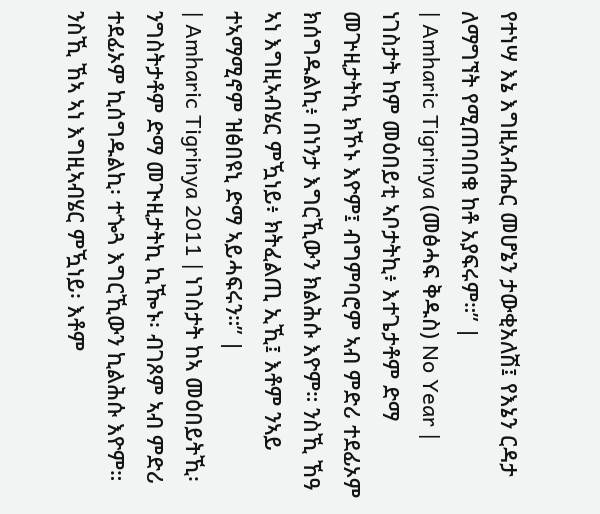የተነሣ እኔ እግዚአብሔር መሆኔን ታውቂአለሽ፤ የእኔን ርዳታ ለማግኘት የሚጠባበቁ ከቶ አያፍሩም።” |
| Amharic Tigrinya (መፅሓፍ ቅዱስ) No Year | ነገስታት ከም መዕበይቲ ኣቦታትኪ፥ እተጌታቶም ድማ መጕዚታትኪ ክኾኑ እዮም፤ ብግምባሮም ኣብ ምድሪ ተደፊኦም ክሰግዱልኪ፥ በነንታ እግርኺውን ክልሕሱ እዮም። ንስኺ ኸዓ ኣነ እግዚኣብሄር ምዃነይ፥ ክትፈልጢ ኢኺ፤ እቶም ንኣይ ተኣማሚኖም ዝፅበዩኒ ድማ ኣይሓፍሩን።” |
| Amharic Tigrinya 2011 | ነገስታት ከኣ መዕበይትኺ፡ ንግስትታቶም ድማ መጒዚታትኪ ኪዀኑ፡ ብገጾም ኣብ ምድሪ ተደፊኦም ኪሰግዱልኪ፡ ተጐጓ እግርኺውን ኪልሕሱ እዮም። ንስኺ ኸኣ ኣነ እግዚኣብሄር ምዃነይ፡ እቶም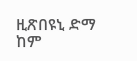ዚጽበዩኒ ድማ ከም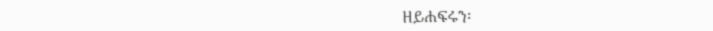ዘይሐፍሩን፡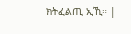ክትፈልጢ ኢኺ። |